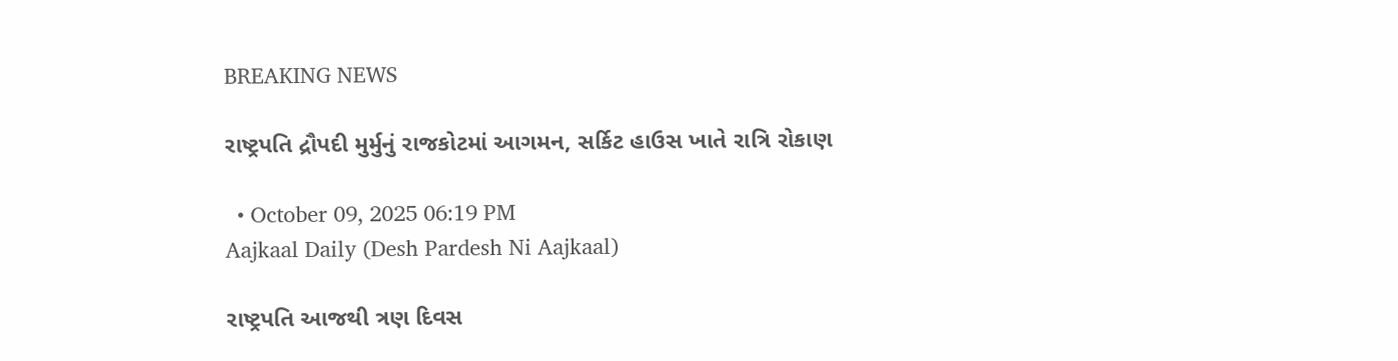BREAKING NEWS

રાષ્ટ્રપતિ દ્રૌપદી મુર્મુનું રાજકોટમાં આગમન, સર્કિટ હાઉસ ખાતે રાત્રિ રોકાણ

  • October 09, 2025 06:19 PM
Aajkaal Daily (Desh Pardesh Ni Aajkaal)

રાષ્ટ્રપતિ આજથી ત્રણ દિવસ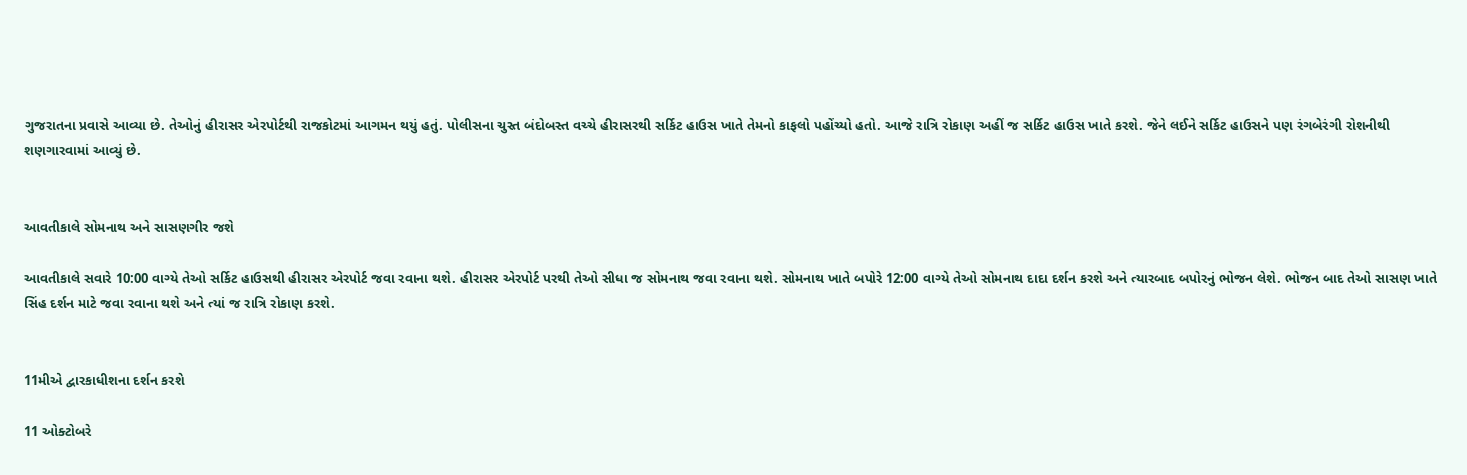ગુજરાતના પ્રવાસે આવ્યા છે. તેઓનું હીરાસર એરપોર્ટથી રાજકોટમાં આગમન થયું હતું. પોલીસના ચુસ્ત બંદોબસ્ત વચ્ચે હીરાસરથી સર્કિટ હાઉસ ખાતે તેમનો કાફલો પહોંચ્યો હતો. આજે રાત્રિ રોકાણ અહીં જ સર્કિટ હાઉસ ખાતે કરશે. જેને લઈને સર્કિટ હાઉસને પણ રંગબેરંગી રોશનીથી શણગારવામાં આવ્યું છે.


આવતીકાલે સોમનાથ અને સાસણગીર જશે

આવતીકાલે સવારે 10:00 વાગ્યે તેઓ સર્કિટ હાઉસથી હીરાસર એરપોર્ટ જવા રવાના થશે. હીરાસર એરપોર્ટ પરથી તેઓ સીધા જ સોમનાથ જવા રવાના થશે. સોમનાથ ખાતે બપોરે 12:00 વાગ્યે તેઓ સોમનાથ દાદા દર્શન કરશે અને ત્યારબાદ બપોરનું ભોજન લેશે. ભોજન બાદ તેઓ સાસણ ખાતે સિંહ દર્શન માટે જવા રવાના થશે અને ત્યાં જ રાત્રિ રોકાણ કરશે.


11મીએ દ્વારકાધીશના દર્શન કરશે

11 ઓક્ટોબરે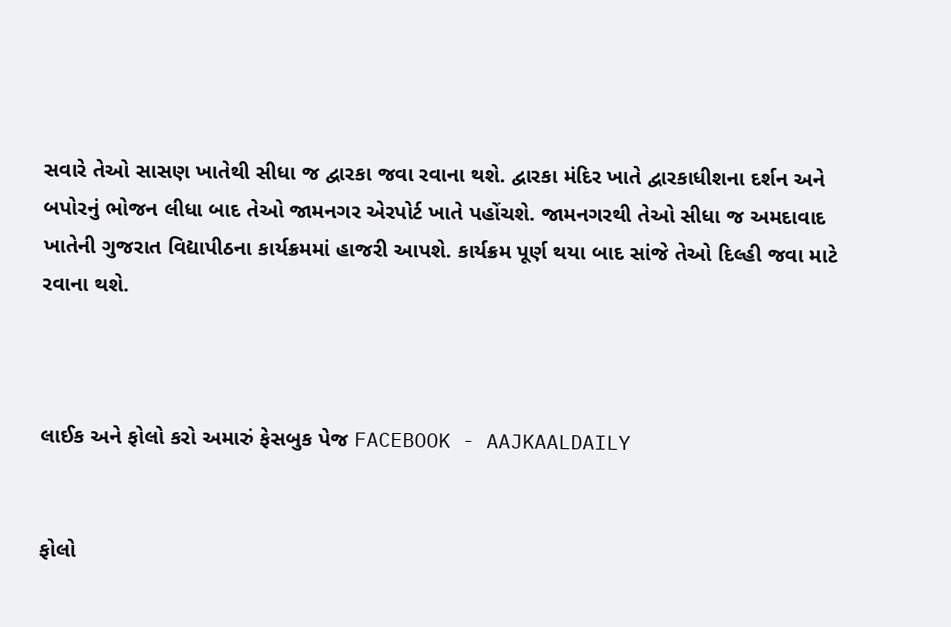સવારે તેઓ સાસણ ખાતેથી સીધા જ દ્વારકા જવા રવાના થશે. દ્વારકા મંદિર ખાતે દ્વારકાધીશના દર્શન અને બપોરનું ભોજન લીધા બાદ તેઓ જામનગર એરપોર્ટ ખાતે પહોંચશે. જામનગરથી તેઓ સીધા જ અમદાવાદ ખાતેની ગુજરાત વિદ્યાપીઠના કાર્યક્રમમાં હાજરી આપશે. કાર્યક્રમ પૂર્ણ થયા બાદ સાંજે તેઓ દિલ્હી જવા માટે રવાના થશે.



લાઈક અને ફોલો કરો અમારું ફેસબુક પેજ FACEBOOK - AAJKAALDAILY


ફોલો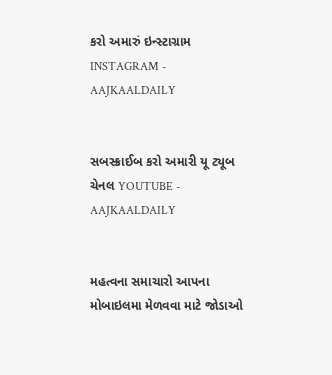કરો અમારું ઇન્સ્ટાગ્રામ INSTAGRAM - AAJKAALDAILY


સબસ્ક્રાઈબ કરો અમારી યૂ ટ્યૂબ ચેનલ YOUTUBE - AAJKAALDAILY


મહત્વના સમાચારો આપના મોબાઇલમા મેળવવા માટે જોડાઓ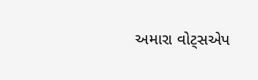અમારા વોટ્સએપ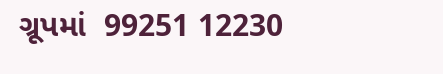ગ્રૂપમાં  99251 12230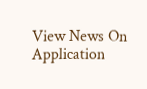View News On Application